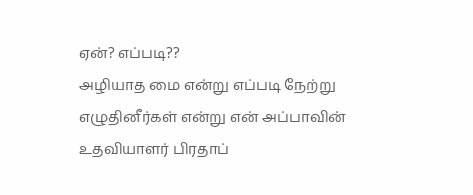ஏன்? எப்படி??
அழியாத மை என்று எப்படி நேற்று எழுதினீர்கள் என்று என் அப்பாவின் உதவியாளர் பிரதாப்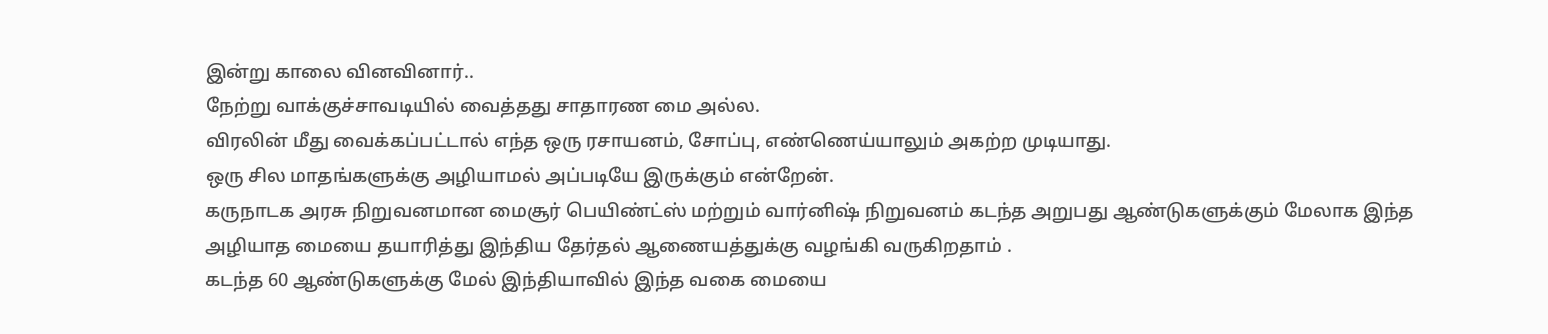இன்று காலை வினவினார்..
நேற்று வாக்குச்சாவடியில் வைத்தது சாதாரண மை அல்ல.
விரலின் மீது வைக்கப்பட்டால் எந்த ஒரு ரசாயனம், சோப்பு, எண்ணெய்யாலும் அகற்ற முடியாது.
ஒரு சில மாதங்களுக்கு அழியாமல் அப்படியே இருக்கும் என்றேன்.
கருநாடக அரசு நிறுவனமான மைசூர் பெயிண்ட்ஸ் மற்றும் வார்னிஷ் நிறுவனம் கடந்த அறுபது ஆண்டுகளுக்கும் மேலாக இந்த அழியாத மையை தயாரித்து இந்திய தேர்தல் ஆணையத்துக்கு வழங்கி வருகிறதாம் .
கடந்த 60 ஆண்டுகளுக்கு மேல் இந்தியாவில் இந்த வகை மையை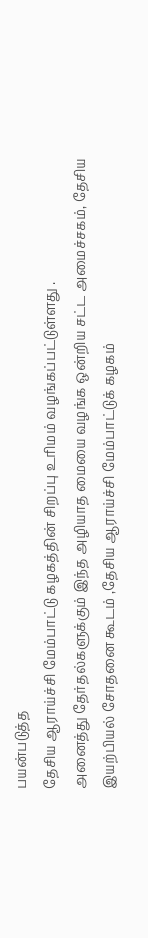பயன்படுத்த
தேசிய ஆராய்ச்சி மேம்பாட்டு கழகத்தின் சிறப்பு உரிமம் வழங்கப்பட்டுள்ளது .
அனைத்து தேர்தல்களுக்கும் இந்த அழியாத மையை வழங்க ஒன்றிய சட்ட அமைச்சகம், தேசிய இயற்பியல் சோதனை கூடம் ,தேசிய ஆராய்ச்சி மேம்பாட்டுக் கழகம்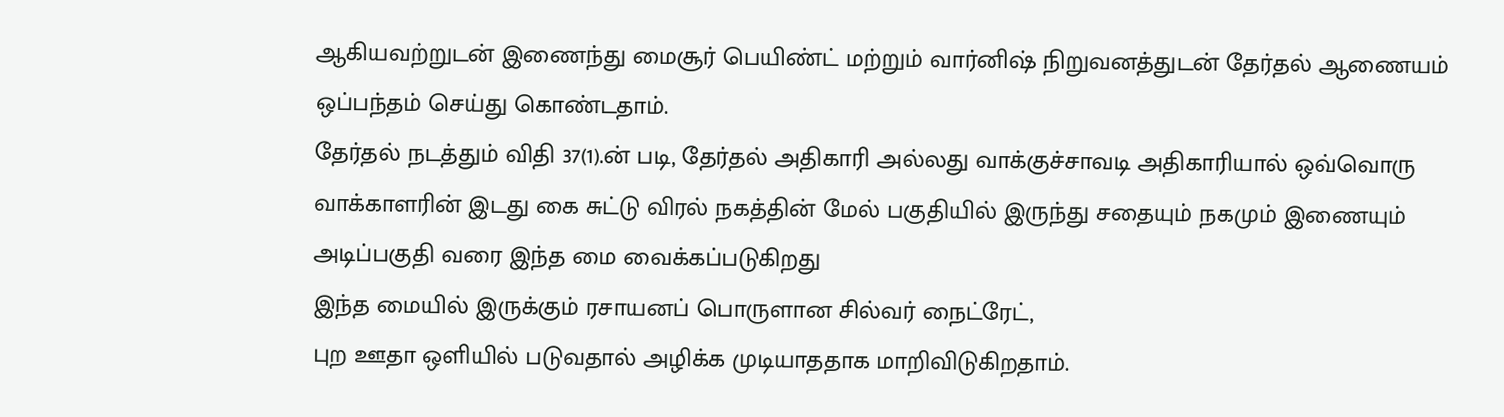ஆகியவற்றுடன் இணைந்து மைசூர் பெயிண்ட் மற்றும் வார்னிஷ் நிறுவனத்துடன் தேர்தல் ஆணையம் ஒப்பந்தம் செய்து கொண்டதாம்.
தேர்தல் நடத்தும் விதி 37(1).ன் படி, தேர்தல் அதிகாரி அல்லது வாக்குச்சாவடி அதிகாரியால் ஒவ்வொரு வாக்காளரின் இடது கை சுட்டு விரல் நகத்தின் மேல் பகுதியில் இருந்து சதையும் நகமும் இணையும் அடிப்பகுதி வரை இந்த மை வைக்கப்படுகிறது
இந்த மையில் இருக்கும் ரசாயனப் பொருளான சில்வர் நைட்ரேட்,
புற ஊதா ஒளியில் படுவதால் அழிக்க முடியாததாக மாறிவிடுகிறதாம்.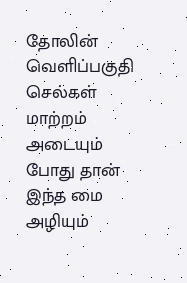தோலின் வெளிப்பகுதி செல்கள் மாற்றம் அடையும் போது தான் இந்த மை அழியும்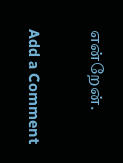என்றேன்.

Add a Comment